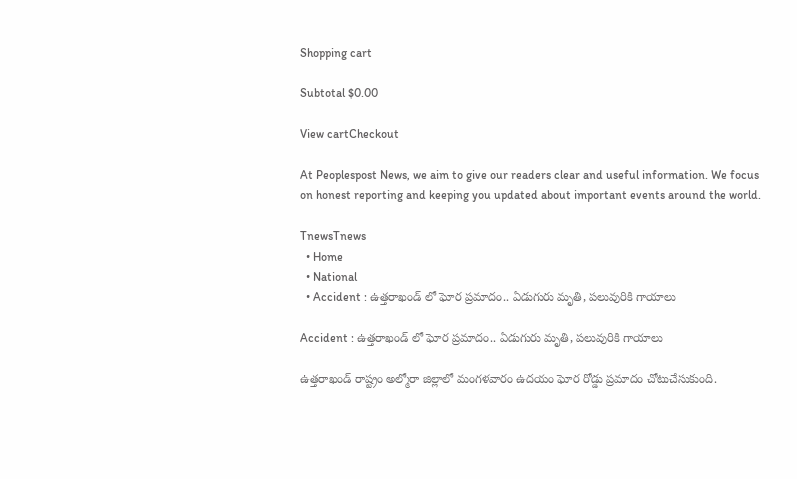Shopping cart

Subtotal $0.00

View cartCheckout

At Peoplespost News, we aim to give our readers clear and useful information. We focus on honest reporting and keeping you updated about important events around the world.

TnewsTnews
  • Home
  • National
  • Accident : ఉత్తరాఖండ్ లో ఘోర ప్రమాదం.. ఏడుగురు మృతి, పలువురికి గాయాలు

Accident : ఉత్తరాఖండ్ లో ఘోర ప్రమాదం.. ఏడుగురు మృతి, పలువురికి గాయాలు

ఉత్తరాఖండ్ రాష్ట్రం అల్మోరా జిల్లాలో మంగళవారం ఉదయం ఘోర రోడ్డు ప్రమాదం చోటుచేసుకుంది.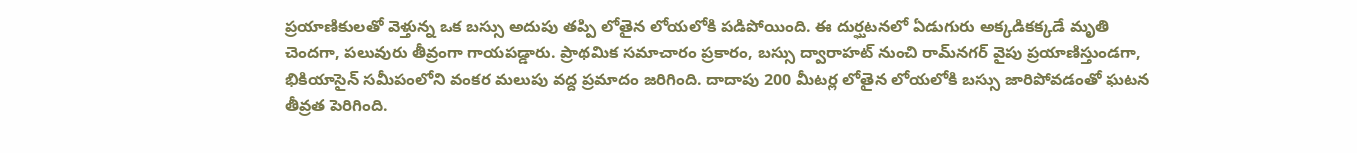ప్రయాణికులతో వెళ్తున్న ఒక బస్సు అదుపు తప్పి లోతైన లోయలోకి పడిపోయింది. ఈ దుర్ఘటనలో ఏడుగురు అక్కడికక్కడే మృతి చెందగా, పలువురు తీవ్రంగా గాయపడ్డారు. ప్రాథమిక సమాచారం ప్రకారం, బస్సు ద్వారాహట్ నుంచి రామ్‌నగర్ వైపు ప్రయాణిస్తుండగా, భికియాసైన్ సమీపంలోని వంకర మలుపు వద్ద ప్రమాదం జరిగింది. దాదాపు 200 మీటర్ల లోతైన లోయలోకి బస్సు జారిపోవడంతో ఘటన తీవ్రత పెరిగింది.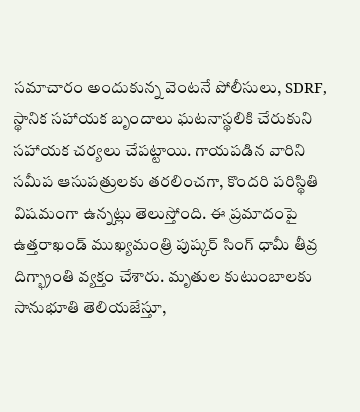సమాచారం అందుకున్న వెంటనే పోలీసులు, SDRF, స్థానిక సహాయక బృందాలు ఘటనాస్థలికి చేరుకుని సహాయక చర్యలు చేపట్టాయి. గాయపడిన వారిని సమీప ఆసుపత్రులకు తరలించగా, కొందరి పరిస్థితి విషమంగా ఉన్నట్లు తెలుస్తోంది. ఈ ప్రమాదంపై ఉత్తరాఖండ్ ముఖ్యమంత్రి పుష్కర్ సింగ్ ధామీ తీవ్ర దిగ్భ్రాంతి వ్యక్తం చేశారు. మృతుల కుటుంబాలకు సానుభూతి తెలియజేస్తూ,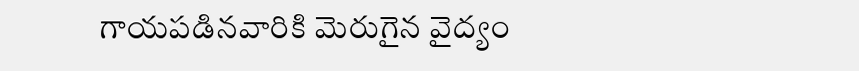గాయపడినవారికి మెరుగైన వైద్యం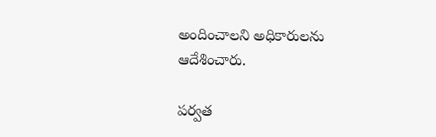అందించాలని అధికారులను ఆదేశించారు.

పర్వత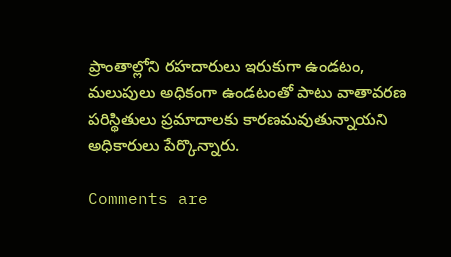ప్రాంతాల్లోని రహదారులు ఇరుకుగా ఉండటం, మలుపులు అధికంగా ఉండటంతో పాటు వాతావరణ పరిస్థితులు ప్రమాదాలకు కారణమవుతున్నాయని అధికారులు పేర్కొన్నారు.

Comments are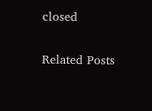closed

Related Posts